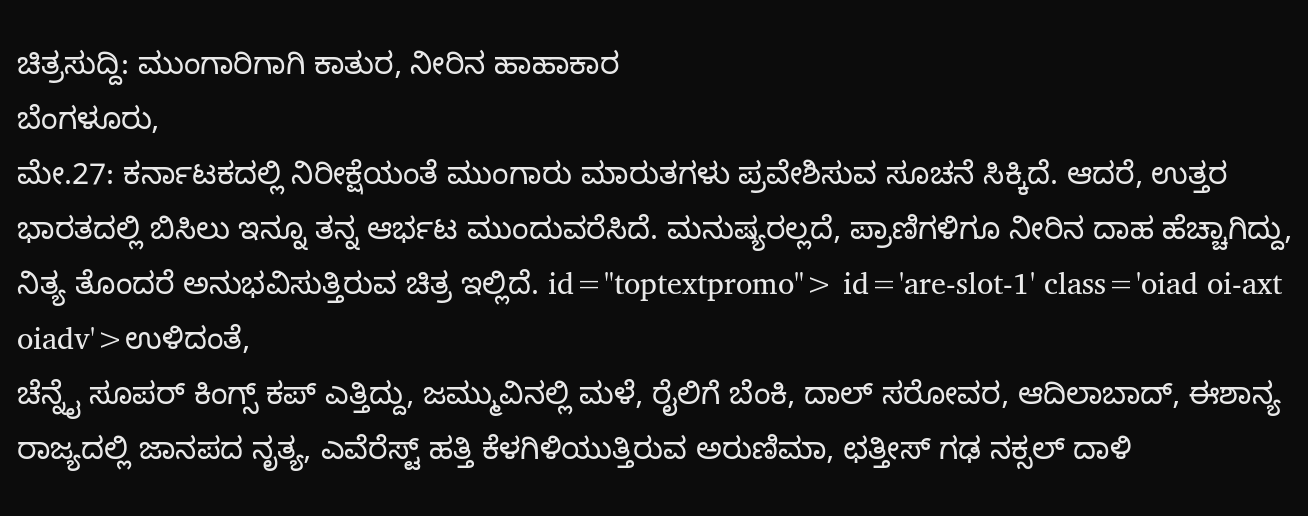ಚಿತ್ರಸುದ್ದಿ: ಮುಂಗಾರಿಗಾಗಿ ಕಾತುರ, ನೀರಿನ ಹಾಹಾಕಾರ
ಬೆಂಗಳೂರು,
ಮೇ.27: ಕರ್ನಾಟಕದಲ್ಲಿ ನಿರೀಕ್ಷೆಯಂತೆ ಮುಂಗಾರು ಮಾರುತಗಳು ಪ್ರವೇಶಿಸುವ ಸೂಚನೆ ಸಿಕ್ಕಿದೆ. ಆದರೆ, ಉತ್ತರ ಭಾರತದಲ್ಲಿ ಬಿಸಿಲು ಇನ್ನೂ ತನ್ನ ಆರ್ಭಟ ಮುಂದುವರೆಸಿದೆ. ಮನುಷ್ಯರಲ್ಲದೆ, ಪ್ರಾಣಿಗಳಿಗೂ ನೀರಿನ ದಾಹ ಹೆಚ್ಚಾಗಿದ್ದು, ನಿತ್ಯ ತೊಂದರೆ ಅನುಭವಿಸುತ್ತಿರುವ ಚಿತ್ರ ಇಲ್ಲಿದೆ. id="toptextpromo"> id='are-slot-1' class='oiad oi-axt oiadv'>ಉಳಿದಂತೆ,
ಚೆನ್ನೈ ಸೂಪರ್ ಕಿಂಗ್ಸ್ ಕಪ್ ಎತ್ತಿದ್ದು, ಜಮ್ಮುವಿನಲ್ಲಿ ಮಳೆ, ರೈಲಿಗೆ ಬೆಂಕಿ, ದಾಲ್ ಸರೋವರ, ಆದಿಲಾಬಾದ್, ಈಶಾನ್ಯ ರಾಜ್ಯದಲ್ಲಿ ಜಾನಪದ ನೃತ್ಯ, ಎವೆರೆಸ್ಟ್ ಹತ್ತಿ ಕೆಳಗಿಳಿಯುತ್ತಿರುವ ಅರುಣಿಮಾ, ಛತ್ತೀಸ್ ಗಢ ನಕ್ಸಲ್ ದಾಳಿ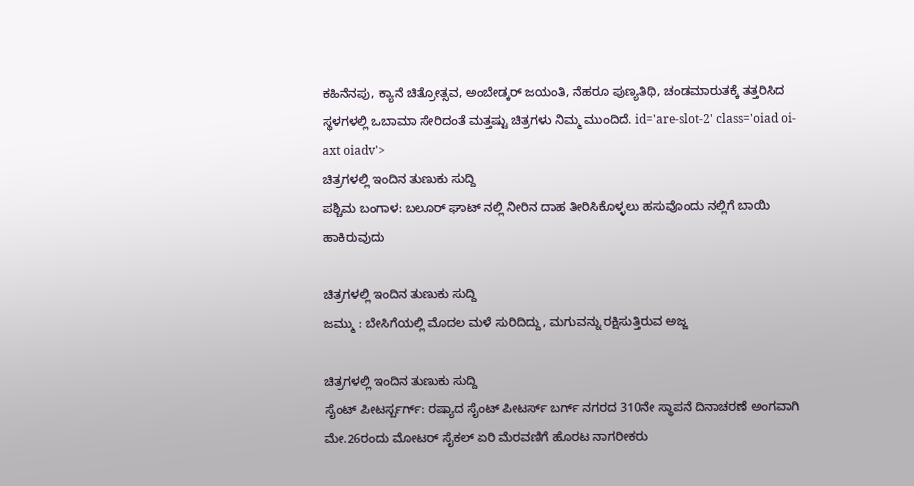ಕಹಿನೆನಪು, ಕ್ಯಾನೆ ಚಿತ್ರೋತ್ಸವ, ಅಂಬೇಡ್ಕರ್ ಜಯಂತಿ, ನೆಹರೂ ಪುಣ್ಯತಿಥಿ, ಚಂಡಮಾರುತಕ್ಕೆ ತತ್ತರಿಸಿದ ಸ್ಥಳಗಳಲ್ಲಿ ಒಬಾಮಾ ಸೇರಿದಂತೆ ಮತ್ತಷ್ಟು ಚಿತ್ರಗಳು ನಿಮ್ಮ ಮುಂದಿದೆ. id='are-slot-2' class='oiad oi-axt oiadv'>
ಚಿತ್ರಗಳಲ್ಲಿ ಇಂದಿನ ತುಣುಕು ಸುದ್ದಿ
ಪಶ್ಚಿಮ ಬಂಗಾಳ: ಬಲೂರ್ ಘಾಟ್ ನಲ್ಲಿ ನೀರಿನ ದಾಹ ತೀರಿಸಿಕೊಳ್ಳಲು ಹಸುವೊಂದು ನಲ್ಲಿಗೆ ಬಾಯಿ ಹಾಕಿರುವುದು

ಚಿತ್ರಗಳಲ್ಲಿ ಇಂದಿನ ತುಣುಕು ಸುದ್ದಿ
ಜಮ್ಮು : ಬೇಸಿಗೆಯಲ್ಲಿ ಮೊದಲ ಮಳೆ ಸುರಿದಿದ್ದು, ಮಗುವನ್ನು ರಕ್ಷಿಸುತ್ತಿರುವ ಅಜ್ಜ

ಚಿತ್ರಗಳಲ್ಲಿ ಇಂದಿನ ತುಣುಕು ಸುದ್ದಿ
ಸೈಂಟ್ ಪೀಟರ್ಸ್ಬರ್ಗ್: ರಷ್ಯಾದ ಸೈಂಟ್ ಪೀಟರ್ಸ್ ಬರ್ಗ್ ನಗರದ 310ನೇ ಸ್ಥಾಪನೆ ದಿನಾಚರಣೆ ಅಂಗವಾಗಿ ಮೇ.26ರಂದು ಮೋಟರ್ ಸೈಕಲ್ ಏರಿ ಮೆರವಣಿಗೆ ಹೊರಟ ನಾಗರೀಕರು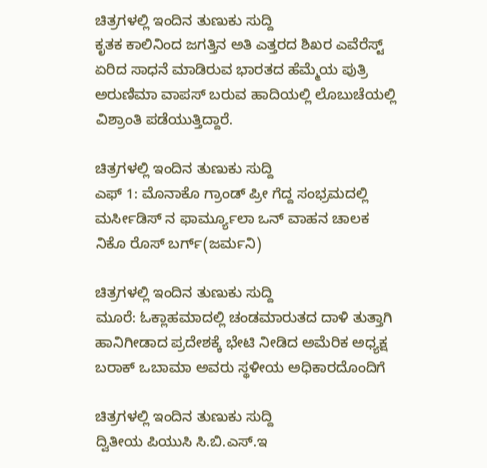ಚಿತ್ರಗಳಲ್ಲಿ ಇಂದಿನ ತುಣುಕು ಸುದ್ದಿ
ಕೃತಕ ಕಾಲಿನಿಂದ ಜಗತ್ತಿನ ಅತಿ ಎತ್ತರದ ಶಿಖರ ಎವೆರೆಸ್ಟ್ ಏರಿದ ಸಾಧನೆ ಮಾಡಿರುವ ಭಾರತದ ಹೆಮ್ಮೆಯ ಪುತ್ರಿ ಅರುಣಿಮಾ ವಾಪಸ್ ಬರುವ ಹಾದಿಯಲ್ಲಿ ಲೊಬುಚೆಯಲ್ಲಿ ವಿಶ್ರಾಂತಿ ಪಡೆಯುತ್ತಿದ್ದಾರೆ.

ಚಿತ್ರಗಳಲ್ಲಿ ಇಂದಿನ ತುಣುಕು ಸುದ್ದಿ
ಎಫ್ 1: ಮೊನಾಕೊ ಗ್ರಾಂಡ್ ಪ್ರೀ ಗೆದ್ದ ಸಂಭ್ರಮದಲ್ಲಿ ಮರ್ಸೀಡಿಸ್ ನ ಫಾರ್ಮ್ಯೂಲಾ ಒನ್ ವಾಹನ ಚಾಲಕ ನಿಕೊ ರೊಸ್ ಬರ್ಗ್(ಜರ್ಮನಿ)

ಚಿತ್ರಗಳಲ್ಲಿ ಇಂದಿನ ತುಣುಕು ಸುದ್ದಿ
ಮೂರೆ: ಓಕ್ಲಾಹಮಾದಲ್ಲಿ ಚಂಡಮಾರುತದ ದಾಳಿ ತುತ್ತಾಗಿ ಹಾನಿಗೀಡಾದ ಪ್ರದೇಶಕ್ಕೆ ಭೇಟಿ ನೀಡಿದ ಅಮೆರಿಕ ಅಧ್ಯಕ್ಷ ಬರಾಕ್ ಒಬಾಮಾ ಅವರು ಸ್ಥಳೀಯ ಅಧಿಕಾರದೊಂದಿಗೆ

ಚಿತ್ರಗಳಲ್ಲಿ ಇಂದಿನ ತುಣುಕು ಸುದ್ದಿ
ದ್ವಿತೀಯ ಪಿಯುಸಿ ಸಿ.ಬಿ.ಎಸ್.ಇ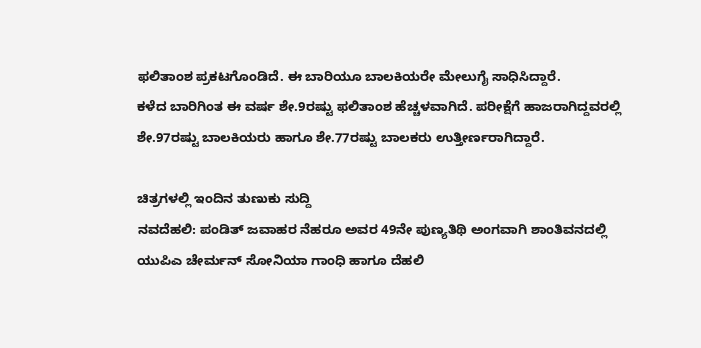ಫಲಿತಾಂಶ ಪ್ರಕಟಗೊಂಡಿದೆ. ಈ ಬಾರಿಯೂ ಬಾಲಕಿಯರೇ ಮೇಲುಗೈ ಸಾಧಿಸಿದ್ದಾರೆ.
ಕಳೆದ ಬಾರಿಗಿಂತ ಈ ವರ್ಷ ಶೇ.9ರಷ್ಟು ಫಲಿತಾಂಶ ಹೆಚ್ಚಳವಾಗಿದೆ. ಪರೀಕ್ಷೆಗೆ ಹಾಜರಾಗಿದ್ದವರಲ್ಲಿ ಶೇ.97ರಷ್ಟು ಬಾಲಕಿಯರು ಹಾಗೂ ಶೇ.77ರಷ್ಟು ಬಾಲಕರು ಉತ್ತೀರ್ಣರಾಗಿದ್ದಾರೆ.

ಚಿತ್ರಗಳಲ್ಲಿ ಇಂದಿನ ತುಣುಕು ಸುದ್ದಿ
ನವದೆಹಲಿ: ಪಂಡಿತ್ ಜವಾಹರ ನೆಹರೂ ಅವರ 49ನೇ ಪುಣ್ಯತಿಥಿ ಅಂಗವಾಗಿ ಶಾಂತಿವನದಲ್ಲಿ ಯುಪಿಎ ಚೇರ್ಮನ್ ಸೋನಿಯಾ ಗಾಂಧಿ ಹಾಗೂ ದೆಹಲಿ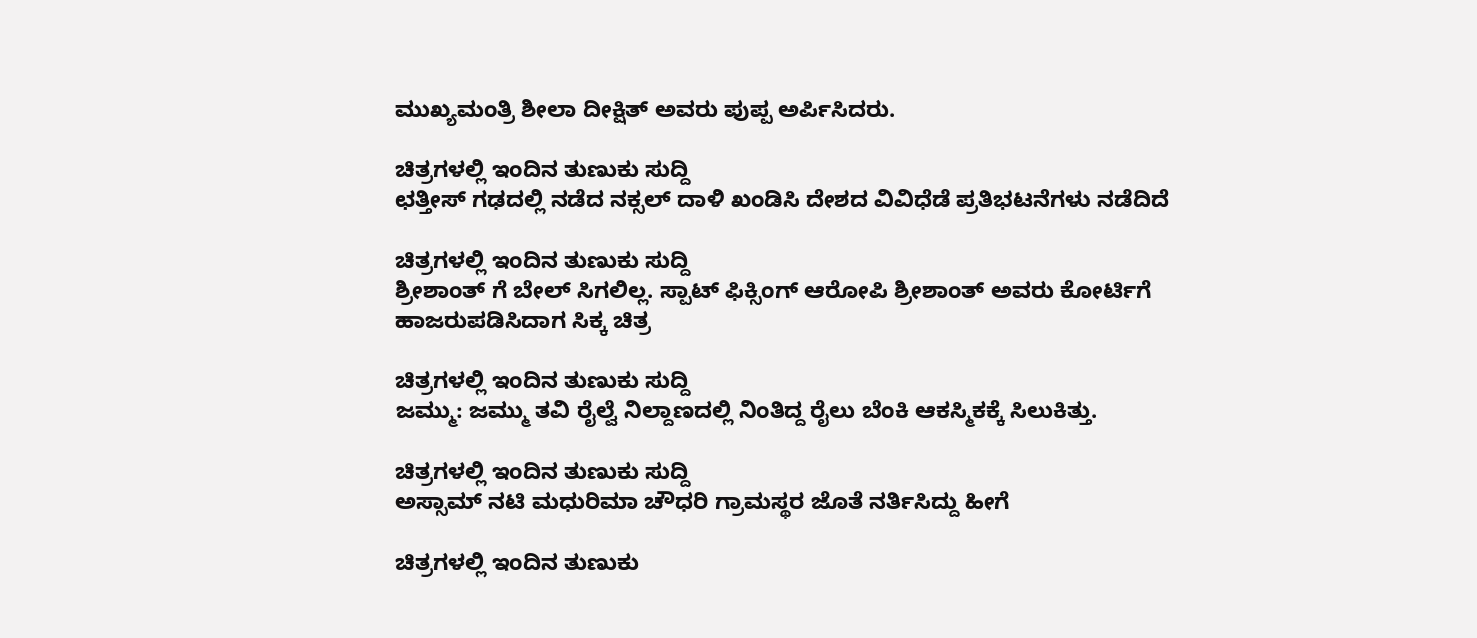ಮುಖ್ಯಮಂತ್ರಿ ಶೀಲಾ ದೀಕ್ಷಿತ್ ಅವರು ಪುಪ್ಪ ಅರ್ಪಿಸಿದರು.

ಚಿತ್ರಗಳಲ್ಲಿ ಇಂದಿನ ತುಣುಕು ಸುದ್ದಿ
ಛತ್ತೀಸ್ ಗಢದಲ್ಲಿ ನಡೆದ ನಕ್ಸಲ್ ದಾಳಿ ಖಂಡಿಸಿ ದೇಶದ ವಿವಿಧೆಡೆ ಪ್ರತಿಭಟನೆಗಳು ನಡೆದಿದೆ

ಚಿತ್ರಗಳಲ್ಲಿ ಇಂದಿನ ತುಣುಕು ಸುದ್ದಿ
ಶ್ರೀಶಾಂತ್ ಗೆ ಬೇಲ್ ಸಿಗಲಿಲ್ಲ. ಸ್ಪಾಟ್ ಫಿಕ್ಸಿಂಗ್ ಆರೋಪಿ ಶ್ರೀಶಾಂತ್ ಅವರು ಕೋರ್ಟಿಗೆ ಹಾಜರುಪಡಿಸಿದಾಗ ಸಿಕ್ಕ ಚಿತ್ರ

ಚಿತ್ರಗಳಲ್ಲಿ ಇಂದಿನ ತುಣುಕು ಸುದ್ದಿ
ಜಮ್ಮು: ಜಮ್ಮು ತವಿ ರೈಲ್ವೆ ನಿಲ್ದಾಣದಲ್ಲಿ ನಿಂತಿದ್ದ ರೈಲು ಬೆಂಕಿ ಆಕಸ್ಮಿಕಕ್ಕೆ ಸಿಲುಕಿತ್ತು.

ಚಿತ್ರಗಳಲ್ಲಿ ಇಂದಿನ ತುಣುಕು ಸುದ್ದಿ
ಅಸ್ಸಾಮ್ ನಟಿ ಮಧುರಿಮಾ ಚೌಧರಿ ಗ್ರಾಮಸ್ಥರ ಜೊತೆ ನರ್ತಿಸಿದ್ದು ಹೀಗೆ

ಚಿತ್ರಗಳಲ್ಲಿ ಇಂದಿನ ತುಣುಕು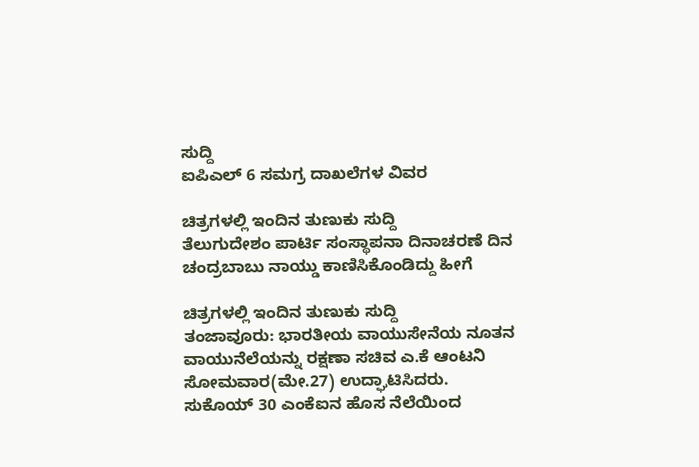ಸುದ್ದಿ
ಐಪಿಎಲ್ 6 ಸಮಗ್ರ ದಾಖಲೆಗಳ ವಿವರ

ಚಿತ್ರಗಳಲ್ಲಿ ಇಂದಿನ ತುಣುಕು ಸುದ್ದಿ
ತೆಲುಗುದೇಶಂ ಪಾರ್ಟಿ ಸಂಸ್ಥಾಪನಾ ದಿನಾಚರಣೆ ದಿನ ಚಂದ್ರಬಾಬು ನಾಯ್ಡು ಕಾಣಿಸಿಕೊಂಡಿದ್ದು ಹೀಗೆ

ಚಿತ್ರಗಳಲ್ಲಿ ಇಂದಿನ ತುಣುಕು ಸುದ್ದಿ
ತಂಜಾವೂರು: ಭಾರತೀಯ ವಾಯುಸೇನೆಯ ನೂತನ ವಾಯುನೆಲೆಯನ್ನು ರಕ್ಷಣಾ ಸಚಿವ ಎ.ಕೆ ಆಂಟನಿ ಸೋಮವಾರ(ಮೇ.27) ಉದ್ಘಾಟಿಸಿದರು.
ಸುಕೊಯ್ 30 ಎಂಕೆಐನ ಹೊಸ ನೆಲೆಯಿಂದ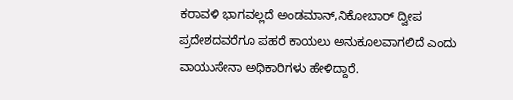ಕರಾವಳಿ ಭಾಗವಲ್ಲದೆ ಅಂಡಮಾನ್,ನಿಕೋಬಾರ್ ದ್ವೀಪ ಪ್ರದೇಶದವರೆಗೂ ಪಹರೆ ಕಾಯಲು ಅನುಕೂಲವಾಗಲಿದೆ ಎಂದು ವಾಯುಸೇನಾ ಅಧಿಕಾರಿಗಳು ಹೇಳಿದ್ದಾರೆ.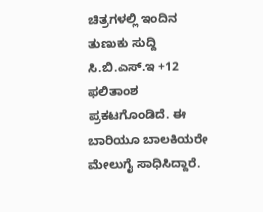ಚಿತ್ರಗಳಲ್ಲಿ ಇಂದಿನ ತುಣುಕು ಸುದ್ದಿ
ಸಿ.ಬಿ.ಎಸ್.ಇ +12 ಫಲಿತಾಂಶ ಪ್ರಕಟಗೊಂಡಿದೆ. ಈ ಬಾರಿಯೂ ಬಾಲಕಿಯರೇ ಮೇಲುಗೈ ಸಾಧಿಸಿದ್ದಾರೆ.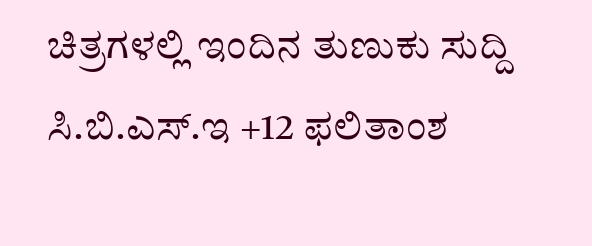ಚಿತ್ರಗಳಲ್ಲಿ ಇಂದಿನ ತುಣುಕು ಸುದ್ದಿ
ಸಿ.ಬಿ.ಎಸ್.ಇ +12 ಫಲಿತಾಂಶ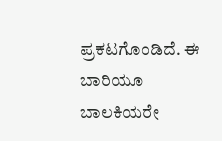ಪ್ರಕಟಗೊಂಡಿದೆ. ಈ ಬಾರಿಯೂ ಬಾಲಕಿಯರೇ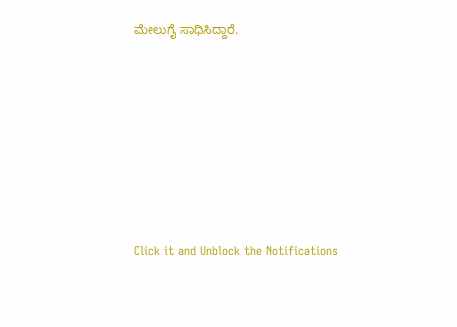ಮೇಲುಗೈ ಸಾಧಿಸಿದ್ದಾರೆ.












Click it and Unblock the Notifications